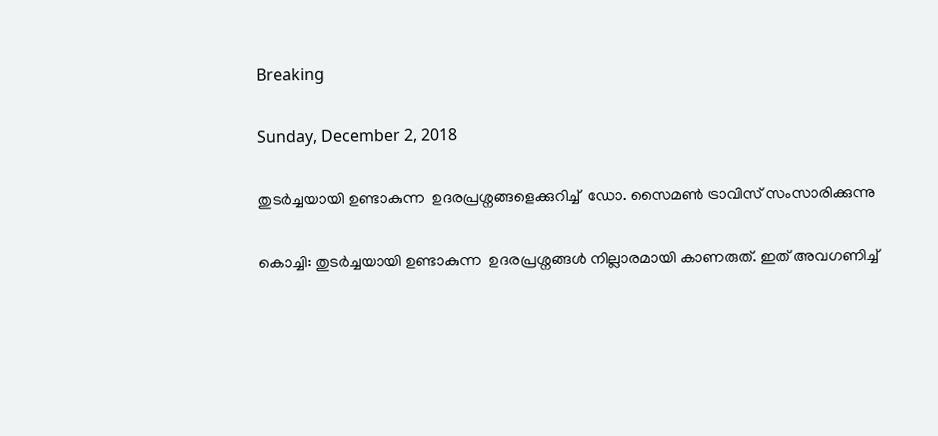Breaking

Sunday, December 2, 2018

തുടര്‍ച്ചയായി ഉണ്ടാകുന്ന  ഉദരപ്രശ്നങ്ങളെക്കുറിച്ച്  ഡോ. സൈമണ്‍ ട്രാവിസ് സംസാരിക്കുന്നു

കൊച്ചി: തുടര്‍ച്ചയായി ഉണ്ടാകുന്ന  ഉദരപ്രശ്നങ്ങള്‍ നില്ലാരമായി കാണരുത്. ഇത് അവഗണിച്ച്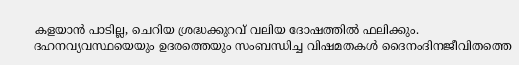കളയാന്‍ പാടില്ല, ചെറിയ ശ്രദ്ധക്കുറവ് വലിയ ദോഷത്തില്‍ ഫലിക്കും. ദഹനവ്യവസ്ഥയെയും ഉദരത്തെയും സംബന്ധിച്ച വിഷമതകള്‍ ദൈനംദിനജീവിതത്തെ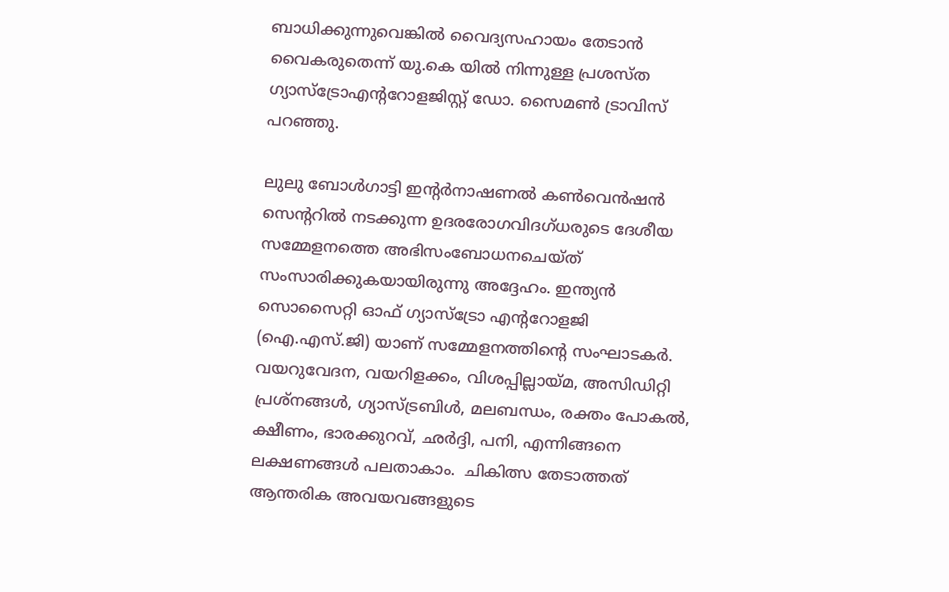ബാധിക്കുന്നുവെങ്കില്‍ വൈദ്യസഹായം തേടാന്‍ വൈകരുതെന്ന് യു.കെ യില്‍ നിന്നുള്ള പ്രശസ്ത ഗ്യാസ്ട്രോഎന്ററോളജിസ്റ്റ് ഡോ. സൈമണ്‍ ട്രാവിസ് പറഞ്ഞു.

ലുലു ബോള്‍ഗാട്ടി ഇന്റര്‍നാഷണല്‍ കണ്‍വെന്‍ഷന്‍ സെന്ററില്‍ നടക്കുന്ന ഉദരരോഗവിദഗ്ധരുടെ ദേശീയ സമ്മേളനത്തെ അഭിസംബോധനചെയ്ത് സംസാരിക്കുകയായിരുന്നു അദ്ദേഹം. ഇന്ത്യന്‍ സൊസൈറ്റി ഓഫ് ഗ്യാസ്ട്രോ എന്ററോളജി (ഐ.എസ്.ജി) യാണ് സമ്മേളനത്തിന്റെ സംഘാടകര്‍.  വയറുവേദന, വയറിളക്കം, വിശപ്പില്ലായ്മ, അസിഡിറ്റി പ്രശ്നങ്ങള്‍, ഗ്യാസ്ട്രബിള്‍, മലബന്ധം, രക്തം പോകല്‍, ക്ഷീണം, ഭാരക്കുറവ്, ഛര്‍ദ്ദി, പനി, എന്നിങ്ങനെ ലക്ഷണങ്ങള്‍ പലതാകാം.  ചികിത്സ തേടാത്തത് ആന്തരിക അവയവങ്ങളുടെ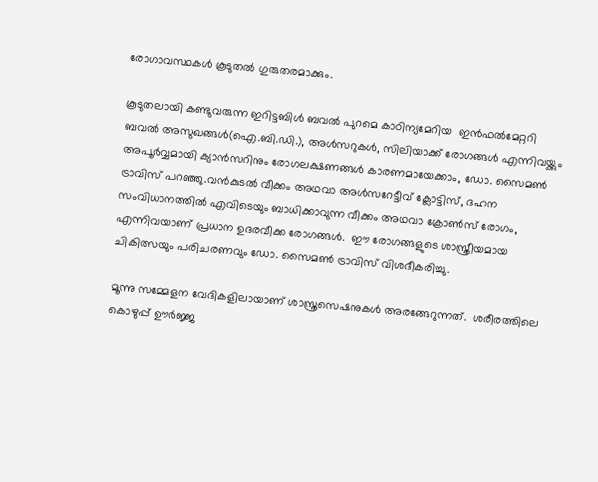രോഗാവസ്ഥകള്‍ കൂടുതല്‍ ഗുരുതരമാക്കും.

കൂടുതലായി കണ്ടുവരുന്ന ഇറിട്ടബിള്‍ ബവല്‍ പുറമെ കാഠിന്യമേറിയ  ഇന്‍ഫല്‍മേറ്ററി ബവല്‍ അസുഖങ്ങള്‍(ഐ.ബി.ഡി.), അള്‍സറുകള്‍, സിലിയാക്ക് രോഗങ്ങള്‍ എന്നിവയ്ക്കും അപൂര്‍വ്വമായി ക്യാന്‍സറിനും രോഗലക്ഷണങ്ങള്‍ കാരണമായേക്കാം, ഡോ. സൈമണ്‍ ട്രാവിസ് പറഞ്ഞു.വന്‍കുടല്‍ വീക്കം അഥവാ അള്‍സറേട്ടീവ് ക്ലോട്ടിസ്, ദഹന സംവിധാനത്തില്‍ എവിടെയും ബാധിക്കാവുന്ന വീക്കം അഥവാ ക്രോണ്‍സ് രോഗം, എന്നിവയാണ് പ്രധാന ഉദരവീക്ക രോഗങ്ങള്‍.  ഈ രോഗങ്ങളുടെ ശാസ്ത്രീയമായ ചികിത്സയും പരിചരണവും ഡോ. സൈമണ്‍ ട്രാവിസ് വിശദീകരിച്ചു.

മൂന്നു സമ്മേളന വേദികളിലായാണ് ശാസ്ത്രസെഷനുകള്‍ അരങ്ങേറുന്നത്.  ശരീരത്തിലെ കൊഴുപ്പ് ഊര്‍ജ്ജ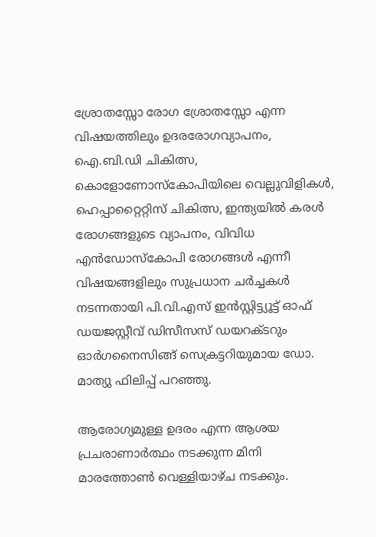ശ്രോതസ്സോ രോഗ ശ്രോതസ്സോ എന്ന വിഷയത്തിലും ഉദരരോഗവ്യാപനം, ഐ.ബി.ഡി ചികിത്സ, കൊളോണോസ്‌കോപിയിലെ വെല്ലുവിളികള്‍, ഹെപ്പാറ്റൈറ്റിസ് ചികിത്സ, ഇന്ത്യയില്‍ കരള്‍ രോഗങ്ങളുടെ വ്യാപനം, വിവിധ എന്‍ഡോസ്‌കോപി രോഗങ്ങള്‍ എന്നീ വിഷയങ്ങളിലും സുപ്രധാന ചര്‍ച്ചകള്‍ നടന്നതായി പി.വി.എസ് ഇന്‍സ്റ്റിട്ട്യൂട്ട് ഓഫ് ഡയജസ്റ്റീവ് ഡിസീസസ് ഡയറക്ടറും ഓര്‍ഗനൈസിങ്ങ് സെക്രട്ടറിയുമായ ഡോ. മാത്യു ഫിലിപ്പ് പറഞ്ഞു.

ആരോഗ്യമുള്ള ഉദരം എന്ന ആശയ പ്രചരാണാര്‍ത്ഥം നടക്കുന്ന മിനി മാരത്തോണ്‍ വെള്ളിയാഴ്ച നടക്കും.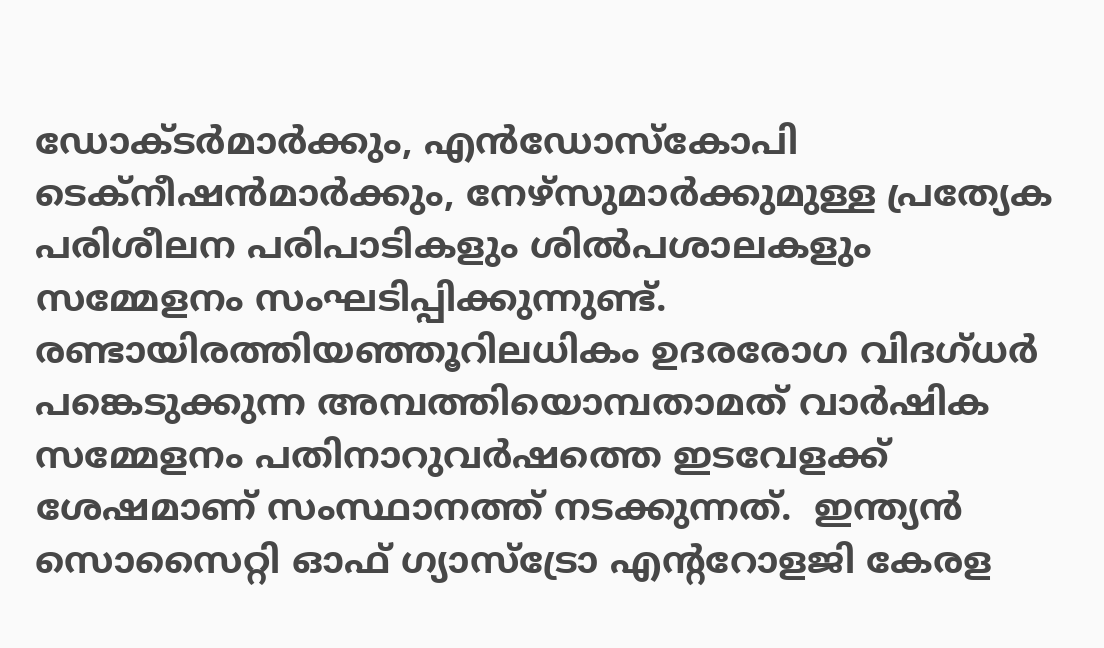ഡോക്ടര്‍മാര്‍ക്കും, എന്‍ഡോസ്‌കോപി ടെക്നീഷന്‍മാര്‍ക്കും, നേഴ്സുമാര്‍ക്കുമുള്ള പ്രത്യേക പരിശീലന പരിപാടികളും ശില്‍പശാലകളും സമ്മേളനം സംഘടിപ്പിക്കുന്നുണ്ട്. രണ്ടായിരത്തിയഞ്ഞൂറിലധികം ഉദരരോഗ വിദഗ്ധര്‍ പങ്കെടുക്കുന്ന അമ്പത്തിയൊമ്പതാമത് വാര്‍ഷിക സമ്മേളനം പതിനാറുവര്‍ഷത്തെ ഇടവേളക്ക് ശേഷമാണ് സംസ്ഥാനത്ത് നടക്കുന്നത്.  ഇന്ത്യന്‍ സൊസൈറ്റി ഓഫ് ഗ്യാസ്ട്രോ എന്ററോളജി കേരള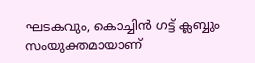ഘടകവും, കൊച്ചിന്‍ ഗട്ട് ക്ലബ്ബും സംയുക്തമായാണ്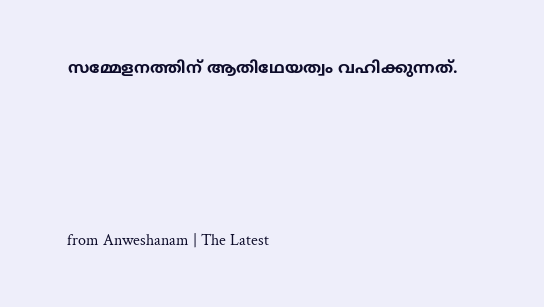സമ്മേളനത്തിന് ആതിഥേയത്വം വഹിക്കുന്നത്.




from Anweshanam | The Latest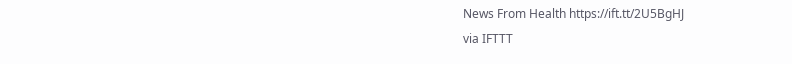News From Health https://ift.tt/2U5BgHJ
via IFTTT